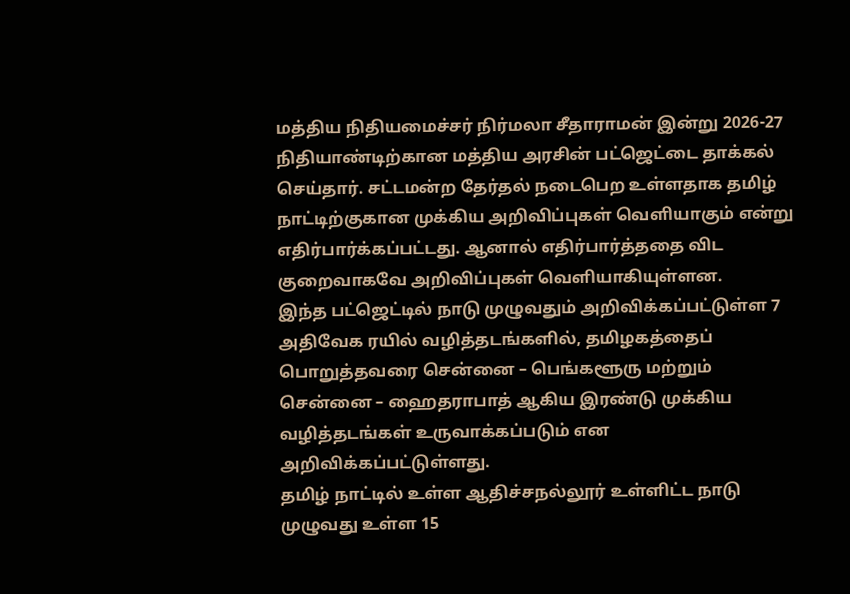மத்திய நிதியமைச்சர் நிர்மலா சீதாராமன் இன்று 2026-27 நிதியாண்டிற்கான மத்திய அரசின் பட்ஜெட்டை தாக்கல் செய்தார். சட்டமன்ற தேர்தல் நடைபெற உள்ளதாக தமிழ் நாட்டிற்குகான முக்கிய அறிவிப்புகள் வெளியாகும் என்று எதிர்பார்க்கப்பட்டது. ஆனால் எதிர்பார்த்ததை விட குறைவாகவே அறிவிப்புகள் வெளியாகியுள்ளன.
இந்த பட்ஜெட்டில் நாடு முழுவதும் அறிவிக்கப்பட்டுள்ள 7 அதிவேக ரயில் வழித்தடங்களில், தமிழகத்தைப் பொறுத்தவரை சென்னை – பெங்களூரு மற்றும் சென்னை – ஹைதராபாத் ஆகிய இரண்டு முக்கிய வழித்தடங்கள் உருவாக்கப்படும் என அறிவிக்கப்பட்டுள்ளது.
தமிழ் நாட்டில் உள்ள ஆதிச்சநல்லூர் உள்ளிட்ட நாடு முழுவது உள்ள 15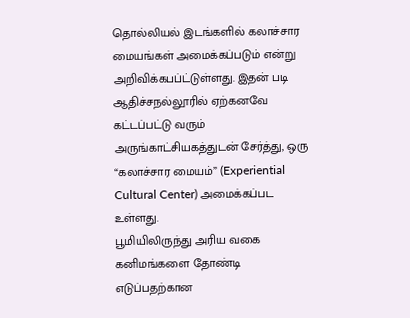தொல்லியல் இடங்களில் கலாச்சார மையங்கள் அமைக்கப்படும் என்று அறிவிக்கபப்ட்டுள்ளது. இதன் படி ஆதிச்சநல்லூரில் ஏற்கனவே கட்டப்பட்டு வரும் அருங்காட்சியகத்துடன் சேர்த்து, ஒரு “கலாச்சார மையம்” (Experiential Cultural Center) அமைக்கப்பட உள்ளது.
பூமியிலிருந்து அரிய வகை கனிமங்களை தோண்டி எடுப்பதற்கான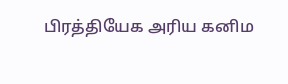பிரத்தியேக அரிய கனிம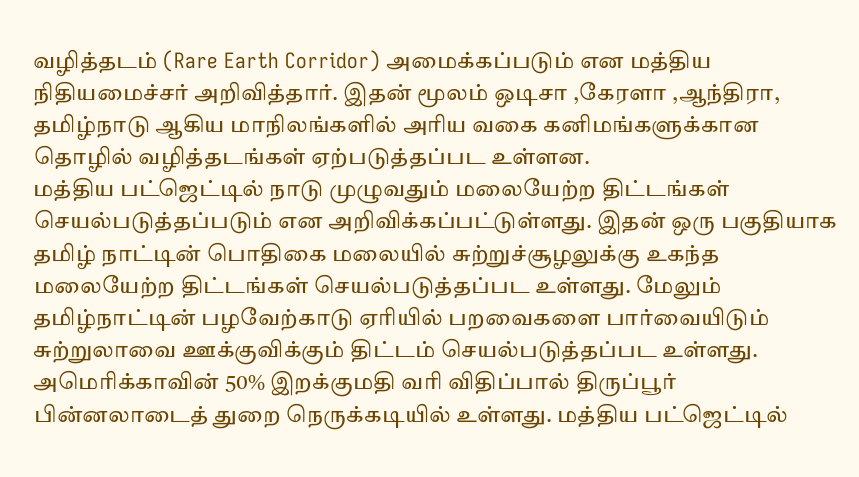வழித்தடம் (Rare Earth Corridor) அமைக்கப்படும் என மத்திய நிதியமைச்சர் அறிவித்தார். இதன் மூலம் ஒடிசா ,கேரளா ,ஆந்திரா, தமிழ்நாடு ஆகிய மாநிலங்களில் அரிய வகை கனிமங்களுக்கான தொழில் வழித்தடங்கள் ஏற்படுத்தப்பட உள்ளன.
மத்திய பட்ஜெட்டில் நாடு முழுவதும் மலையேற்ற திட்டங்கள் செயல்படுத்தப்படும் என அறிவிக்கப்பட்டுள்ளது. இதன் ஒரு பகுதியாக தமிழ் நாட்டின் பொதிகை மலையில் சுற்றுச்சூழலுக்கு உகந்த மலையேற்ற திட்டங்கள் செயல்படுத்தப்பட உள்ளது. மேலும் தமிழ்நாட்டின் பழவேற்காடு ஏரியில் பறவைகளை பார்வையிடும் சுற்றுலாவை ஊக்குவிக்கும் திட்டம் செயல்படுத்தப்பட உள்ளது.
அமெரிக்காவின் 50% இறக்குமதி வரி விதிப்பால் திருப்பூர் பின்னலாடைத் துறை நெருக்கடியில் உள்ளது. மத்திய பட்ஜெட்டில்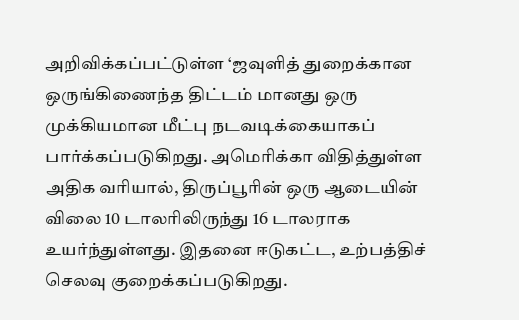அறிவிக்கப்பட்டுள்ள ‘ஜவுளித் துறைக்கான ஒருங்கிணைந்த திட்டம் மானது ஒரு முக்கியமான மீட்பு நடவடிக்கையாகப் பார்க்கப்படுகிறது. அமெரிக்கா விதித்துள்ள அதிக வரியால், திருப்பூரின் ஒரு ஆடையின் விலை 10 டாலரிலிருந்து 16 டாலராக உயர்ந்துள்ளது. இதனை ஈடுகட்ட, உற்பத்திச் செலவு குறைக்கப்படுகிறது.